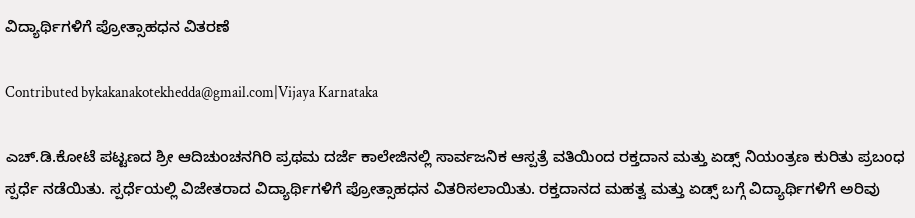ವಿದ್ಯಾರ್ಥಿಗಳಿಗೆ ಪ್ರೋತ್ಸಾಹಧನ ವಿತರಣೆ

Contributed bykakanakotekhedda@gmail.com|Vijaya Karnataka

ಎಚ್‌.ಡಿ.ಕೋಟೆ ಪಟ್ಟಣದ ಶ್ರೀ ಆದಿಚುಂಚನಗಿರಿ ಪ್ರಥಮ ದರ್ಜೆ ಕಾಲೇಜಿನಲ್ಲಿ ಸಾರ್ವಜನಿಕ ಆಸ್ಪತ್ರೆ ವತಿಯಿಂದ ರಕ್ತದಾನ ಮತ್ತು ಏಡ್ಸ್ ನಿಯಂತ್ರಣ ಕುರಿತು ಪ್ರಬಂಧ ಸ್ಪರ್ಧೆ ನಡೆಯಿತು. ಸ್ಪರ್ಧೆಯಲ್ಲಿ ವಿಜೇತರಾದ ವಿದ್ಯಾರ್ಥಿಗಳಿಗೆ ಪ್ರೋತ್ಸಾಹಧನ ವಿತರಿಸಲಾಯಿತು. ರಕ್ತದಾನದ ಮಹತ್ವ ಮತ್ತು ಏಡ್ಸ್ ಬಗ್ಗೆ ವಿದ್ಯಾರ್ಥಿಗಳಿಗೆ ಅರಿವು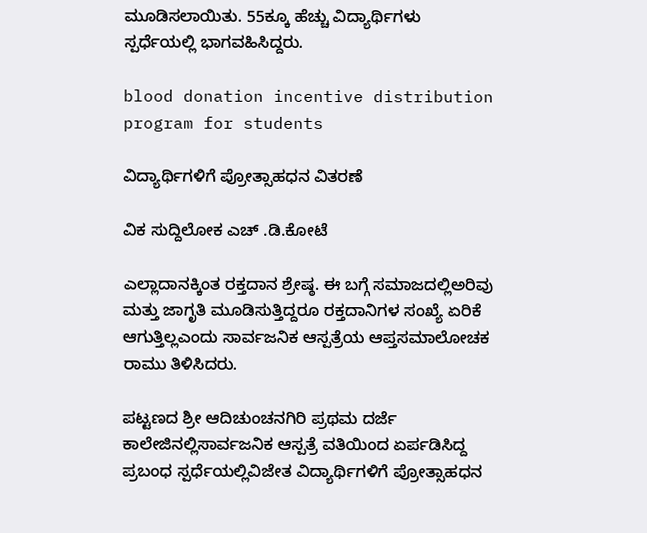ಮೂಡಿಸಲಾಯಿತು. 55ಕ್ಕೂ ಹೆಚ್ಚು ವಿದ್ಯಾರ್ಥಿಗಳು ಸ್ಪರ್ಧೆಯಲ್ಲಿ ಭಾಗವಹಿಸಿದ್ದರು.

blood donation incentive distribution program for students

ವಿದ್ಯಾರ್ಥಿಗಳಿಗೆ ಪ್ರೋತ್ಸಾಹಧನ ವಿತರಣೆ

ವಿಕ ಸುದ್ದಿಲೋಕ ಎಚ್ .ಡಿ.ಕೋಟೆ

ಎಲ್ಲಾದಾನಕ್ಕಿಂತ ರಕ್ತದಾನ ಶ್ರೇಷ್ಠ. ಈ ಬಗ್ಗೆ ಸಮಾಜದಲ್ಲಿಅರಿವು ಮತ್ತು ಜಾಗೃತಿ ಮೂಡಿಸುತ್ತಿದ್ದರೂ ರಕ್ತದಾನಿಗಳ ಸಂಖ್ಯೆ ಏರಿಕೆ ಆಗುತ್ತಿಲ್ಲಎಂದು ಸಾರ್ವಜನಿಕ ಆಸ್ಪತ್ರೆಯ ಆಪ್ತಸಮಾಲೋಚಕ ರಾಮು ತಿಳಿಸಿದರು.

ಪಟ್ಟಣದ ಶ್ರೀ ಆದಿಚುಂಚನಗಿರಿ ಪ್ರಥಮ ದರ್ಜೆ ಕಾಲೇಜಿನಲ್ಲಿಸಾರ್ವಜನಿಕ ಆಸ್ಪತ್ರೆ ವತಿಯಿಂದ ಏರ್ಪಡಿಸಿದ್ದ ಪ್ರಬಂಧ ಸ್ಪರ್ಧೆಯಲ್ಲಿವಿಜೇತ ವಿದ್ಯಾರ್ಥಿಗಳಿಗೆ ಪ್ರೋತ್ಸಾಹಧನ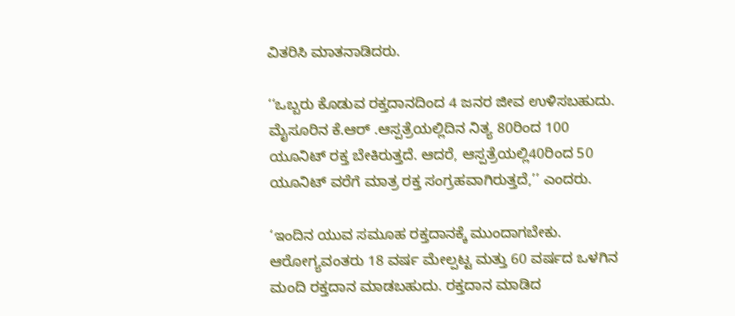ವಿತರಿಸಿ ಮಾತನಾಡಿದರು.

‘‘ಒಬ್ಬರು ಕೊಡುವ ರಕ್ತದಾನದಿಂದ 4 ಜನರ ಜೀವ ಉಳಿಸಬಹುದು. ಮೈಸೂರಿನ ಕೆ.ಆರ್ .ಆಸ್ಪತ್ರೆಯಲ್ಲಿದಿನ ನಿತ್ಯ 80ರಿಂದ 100 ಯೂನಿಟ್ ರಕ್ತ ಬೇಕಿರುತ್ತದೆ. ಆದರೆ, ಆಸ್ಪತ್ರೆಯಲ್ಲಿ40ರಿಂದ 50 ಯೂನಿಟ್ ವರೆಗೆ ಮಾತ್ರ ರಕ್ತ ಸಂಗ್ರಹವಾಗಿರುತ್ತದೆ,’’ ಎಂದರು.

‘ಇಂದಿನ ಯುವ ಸಮೂಹ ರಕ್ತದಾನಕ್ಕೆ ಮುಂದಾಗಬೇಕು. ಆರೋಗ್ಯವಂತರು 18 ವರ್ಷ ಮೇಲ್ಪಟ್ಟ ಮತ್ತು 60 ವರ್ಷದ ಒಳಗಿನ ಮಂದಿ ರಕ್ತದಾನ ಮಾಡಬಹುದು. ರಕ್ತದಾನ ಮಾಡಿದ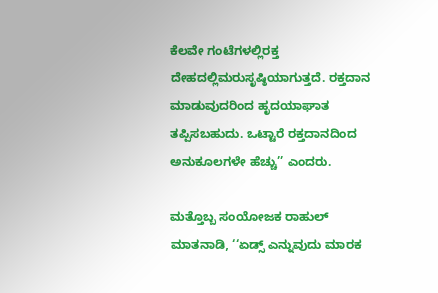ಕೆಲವೇ ಗಂಟೆಗಳಲ್ಲಿರಕ್ತ ದೇಹದಲ್ಲಿಮರುಸೃಷ್ಠಿಯಾಗುತ್ತದೆ. ರಕ್ತದಾನ ಮಾಡುವುದರಿಂದ ಹೃದಯಾಘಾತ ತಪ್ಪಿಸಬಹುದು. ಒಟ್ಟಾರೆ ರಕ್ತದಾನದಿಂದ ಅನುಕೂಲಗಳೇ ಹೆಚ್ಚು’’ ಎಂದರು.

ಮತ್ತೊಬ್ಬ ಸಂಯೋಜಕ ರಾಹುಲ್ ಮಾತನಾಡಿ, ‘‘ಏಡ್ಸ್ ಎನ್ನುವುದು ಮಾರಕ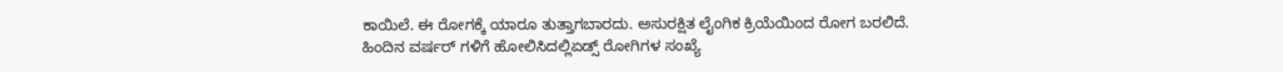ಕಾಯಿಲೆ. ಈ ರೋಗಕ್ಕೆ ಯಾರೂ ತುತ್ತಾಗಬಾರದು. ಅಸುರಕ್ಷಿತ ಲೈಂಗಿಕ ಕ್ರಿಯೆಯಿಂದ ರೋಗ ಬರಲಿದೆ. ಹಿಂದಿನ ವರ್ಷರ್ ಗಳಿಗೆ ಹೋಲಿಸಿದಲ್ಲಿಏಡ್ಸ್ ರೋಗಿಗಳ ಸಂಖ್ಯೆ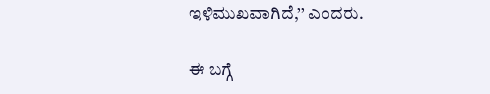ಇಳಿಮುಖವಾಗಿದೆ,’’ ಎಂದರು.

ಈ ಬಗ್ಗೆ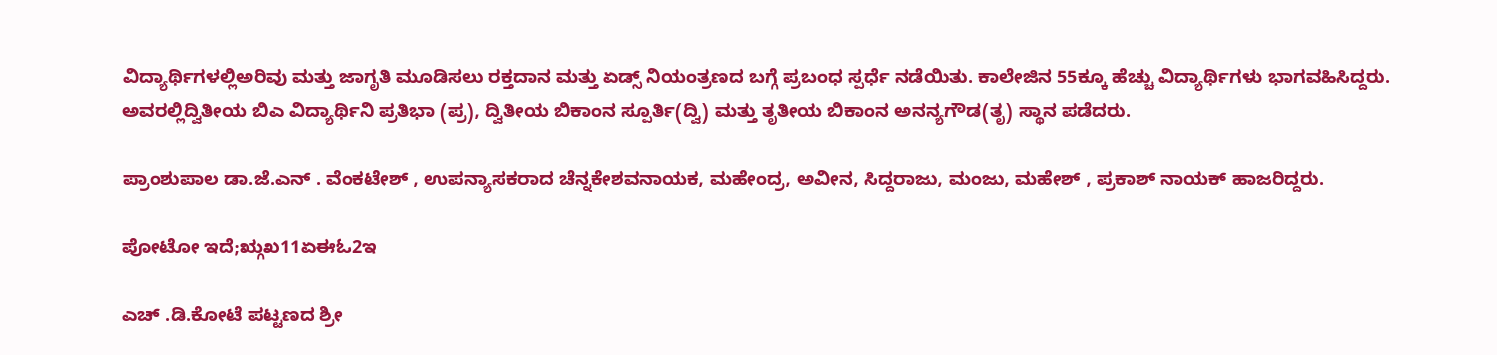ವಿದ್ಯಾರ್ಥಿಗಳಲ್ಲಿಅರಿವು ಮತ್ತು ಜಾಗೃತಿ ಮೂಡಿಸಲು ರಕ್ತದಾನ ಮತ್ತು ಏಡ್ಸ್ ನಿಯಂತ್ರಣದ ಬಗ್ಗೆ ಪ್ರಬಂಧ ಸ್ಪರ್ಧೆ ನಡೆಯಿತು. ಕಾಲೇಜಿನ 55ಕ್ಕೂ ಹೆಚ್ಚು ವಿದ್ಯಾರ್ಥಿಗಳು ಭಾಗವಹಿಸಿದ್ದರು. ಅವರಲ್ಲಿದ್ವಿತೀಯ ಬಿಎ ವಿದ್ಯಾರ್ಥಿನಿ ಪ್ರತಿಭಾ (ಪ್ರ), ದ್ವಿತೀಯ ಬಿಕಾಂನ ಸ್ಪೂರ್ತಿ(ದ್ವಿ) ಮತ್ತು ತೃತೀಯ ಬಿಕಾಂನ ಅನನ್ಯಗೌಡ(ತೃ) ಸ್ಥಾನ ಪಡೆದರು.

ಪ್ರಾಂಶುಪಾಲ ಡಾ.ಜೆ.ಎನ್ . ವೆಂಕಟೇಶ್ , ಉಪನ್ಯಾಸಕರಾದ ಚೆನ್ನಕೇಶವನಾಯಕ, ಮಹೇಂದ್ರ, ಅವೀನ, ಸಿದ್ದರಾಜು, ಮಂಜು, ಮಹೇಶ್ , ಪ್ರಕಾಶ್ ನಾಯಕ್ ಹಾಜರಿದ್ದರು.

ಪೋಟೋ ಇದೆ;ಋ್ಗಖ11ಏಈಓ2ಇ

ಎಚ್ .ಡಿ.ಕೋಟೆ ಪಟ್ಟಣದ ಶ್ರೀ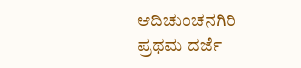ಆದಿಚುಂಚನಗಿರಿ ಪ್ರಥಮ ದರ್ಜೆ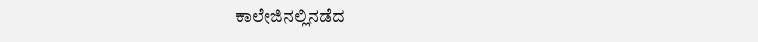ಕಾಲೇಜಿನಲ್ಲಿನಡೆದ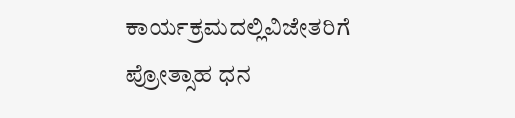ಕಾರ್ಯಕ್ರಮದಲ್ಲಿವಿಜೇತರಿಗೆ ಪ್ರೋತ್ಸಾಹ ಧನ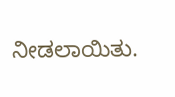ನೀಡಲಾಯಿತು.